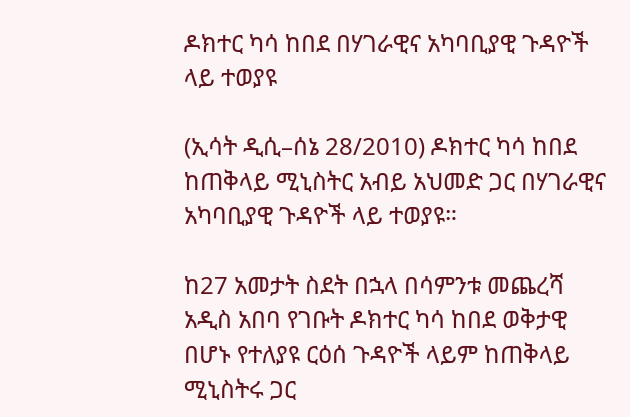ዶክተር ካሳ ከበደ በሃገራዊና አካባቢያዊ ጉዳዮች ላይ ተወያዩ

(ኢሳት ዲሲ–ሰኔ 28/2010) ዶክተር ካሳ ከበደ ከጠቅላይ ሚኒስትር አብይ አህመድ ጋር በሃገራዊና አካባቢያዊ ጉዳዮች ላይ ተወያዩ።

ከ27 አመታት ስደት በኋላ በሳምንቱ መጨረሻ አዲስ አበባ የገቡት ዶክተር ካሳ ከበደ ወቅታዊ በሆኑ የተለያዩ ርዕሰ ጉዳዮች ላይም ከጠቅላይ ሚኒስትሩ ጋር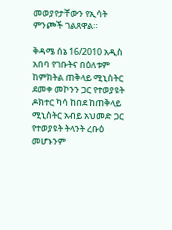መወያየታቸውን የኢሳት ምንጮች ገልጸዋል።

ቅዳሜ ሰኔ 16/2010 አዲስ አበባ የገቡትና በዕለቱም ከምክትል ጠቅላይ ሚኒስትር ደመቀ መኮንን ጋር የተወያዩት ዶክተር ካሳ ከበደ ከጠቅላይ ሚኒስትር አብይ አህመድ ጋር የተወያዩት ትላንት ረቡዕ መሆኑንም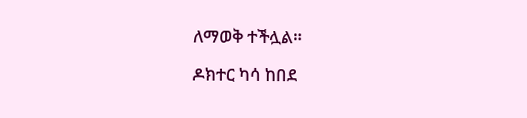ለማወቅ ተችሏል።

ዶክተር ካሳ ከበደ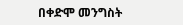በቀድሞ መንግስት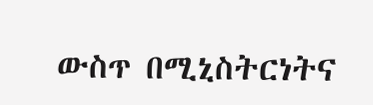ውስጥ በሚኒስትርነትና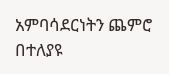አምባሳደርነትን ጨምሮ በተለያዩ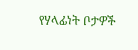የሃላፊነት ቦታዎች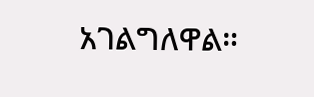አገልግለዋል።